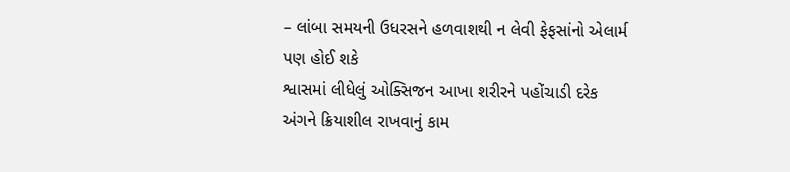– લાંબા સમયની ઉધરસને હળવાશથી ન લેવી ફેફસાંનો એલાર્મ પણ હોઈ શકે
શ્વાસમાં લીધેલું ઓક્સિજન આખા શરીરને પહોંચાડી દરેક અંગને ક્રિયાશીલ રાખવાનું કામ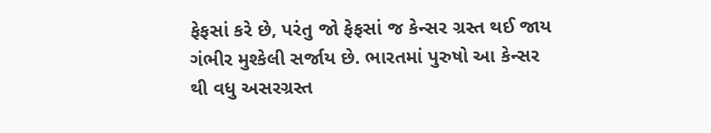ફેફસાં કરે છે, પરંતુ જો ફેફસાં જ કેન્સર ગ્રસ્ત થઈ જાય ગંભીર મુશ્કેલી સર્જાય છે. ભારતમાં પુરુષો આ કેન્સર થી વધુ અસરગ્રસ્ત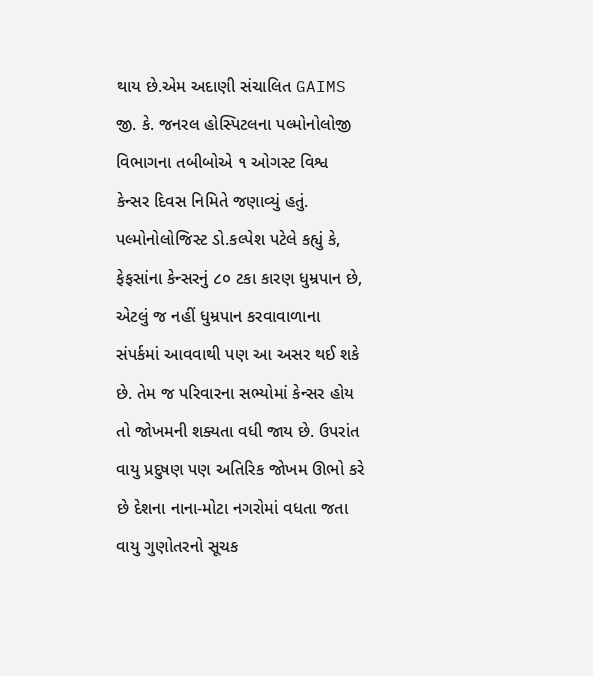થાય છે.એમ અદાણી સંચાલિત GAIMS જી. કે. જનરલ હોસ્પિટલના પલ્મોનોલોજી વિભાગના તબીબોએ ૧ ઓગસ્ટ વિશ્વ કેન્સર દિવસ નિમિતે જણાવ્યું હતું.
પલ્મોનોલોજિસ્ટ ડો.કલ્પેશ પટેલે કહ્યું કે, ફેફસાંના કેન્સરનું ૮૦ ટકા કારણ ધુમ્રપાન છે, એટલું જ નહીં ધુમ્રપાન કરવાવાળાના સંપર્કમાં આવવાથી પણ આ અસર થઈ શકે છે. તેમ જ પરિવારના સભ્યોમાં કેન્સર હોય તો જોખમની શક્યતા વધી જાય છે. ઉપરાંત વાયુ પ્રદુષણ પણ અતિરિક જોખમ ઊભો કરે છે દેશના નાના-મોટા નગરોમાં વધતા જતા વાયુ ગુણોતરનો સૂચક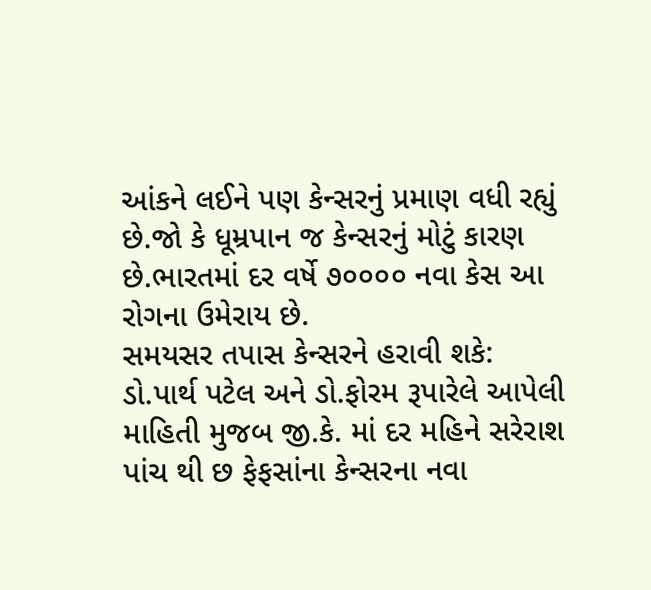આંકને લઈને પણ કેન્સરનું પ્રમાણ વધી રહ્યું છે.જો કે ધૂમ્રપાન જ કેન્સરનું મોટું કારણ છે.ભારતમાં દર વર્ષે ૭૦૦૦૦ નવા કેસ આ રોગના ઉમેરાય છે.
સમયસર તપાસ કેન્સરને હરાવી શકે:
ડો.પાર્થ પટેલ અને ડો.ફોરમ રૂપારેલે આપેલી માહિતી મુજબ જી.કે. માં દર મહિને સરેરાશ પાંચ થી છ ફેફસાંના કેન્સરના નવા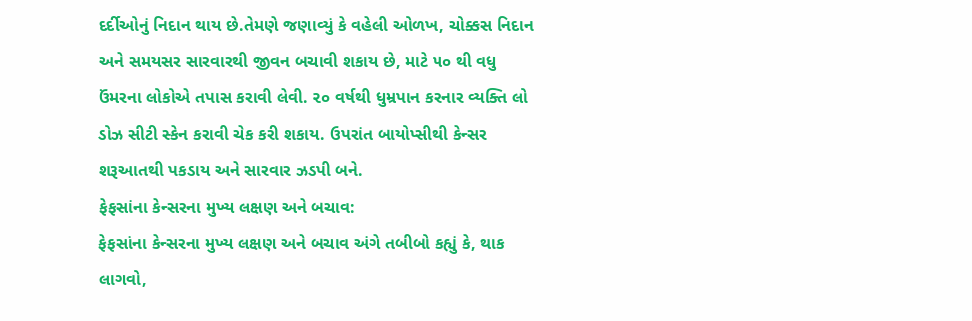દર્દીઓનું નિદાન થાય છે.તેમણે જણાવ્યું કે વહેલી ઓળખ, ચોક્કસ નિદાન અને સમયસર સારવારથી જીવન બચાવી શકાય છે, માટે ૫૦ થી વધુ ઉંમરના લોકોએ તપાસ કરાવી લેવી. ૨૦ વર્ષથી ધુમ્રપાન કરનાર વ્યક્તિ લો ડોઝ સીટી સ્કેન કરાવી ચેક કરી શકાય. ઉપરાંત બાયોપ્સીથી કેન્સર શરૂઆતથી પકડાય અને સારવાર ઝડપી બને.
ફેફસાંના કેન્સરના મુખ્ય લક્ષણ અને બચાવ:
ફેફસાંના કેન્સરના મુખ્ય લક્ષણ અને બચાવ અંગે તબીબો કહ્યું કે, થાક લાગવો,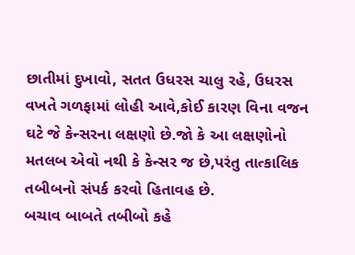છાતીમાં દુખાવો, સતત ઉધરસ ચાલુ રહે, ઉધરસ વખતે ગળફામાં લોહી આવે,કોઈ કારણ વિના વજન ઘટે જે કેન્સરના લક્ષણો છે.જો કે આ લક્ષણોનો મતલબ એવો નથી કે કેન્સર જ છે,પરંતુ તાત્કાલિક તબીબનો સંપર્ક કરવો હિતાવહ છે.
બચાવ બાબતે તબીબો કહે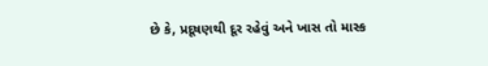છે કે, પ્રદૂષણથી દૂર રહેવું અને ખાસ તો માસ્ક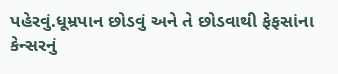પહેરવું.ધૂમ્રપાન છોડવું અને તે છોડવાથી ફેફસાંના કેન્સરનું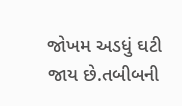જોખમ અડધું ઘટી જાય છે.તબીબની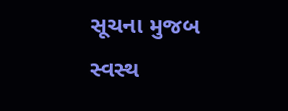સૂચના મુજબ સ્વસ્થ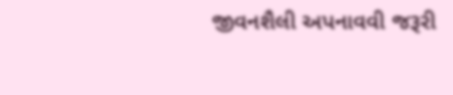જીવનશૈલી અપનાવવી જરૂરી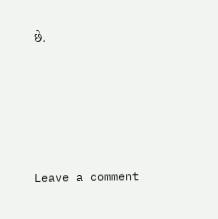છે.






Leave a comment